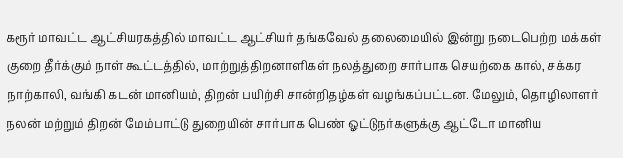கரூர் மாவட்ட ஆட்சியரகத்தில் மாவட்ட ஆட்சியர் தங்கவேல் தலைமையில் இன்று நடைபெற்ற மக்கள் குறை தீர்க்கும் நாள் கூட்டத்தில், மாற்றுத்திறனாளிகள் நலத்துறை சார்பாக செயற்கை கால், சக்கர நாற்காலி, வங்கி கடன் மானியம், திறன் பயிற்சி சான்றிதழ்கள் வழங்கப்பட்டன. மேலும், தொழிலாளர் நலன் மற்றும் திறன் மேம்பாட்டு துறையின் சார்பாக பெண் ஓட்டுநர்களுக்கு ஆட்டோ மானிய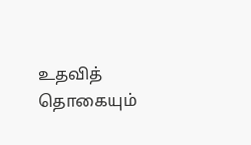உதவித் தொகையும்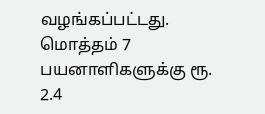வழங்கப்பட்டது. மொத்தம் 7 பயனாளிகளுக்கு ரூ. 2.4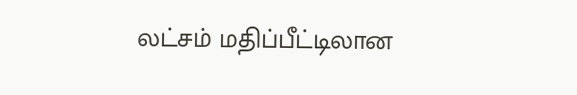லட்சம் மதிப்பீட்டிலான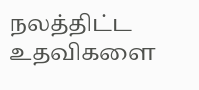நலத்திட்ட உதவிகளை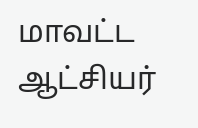மாவட்ட ஆட்சியர்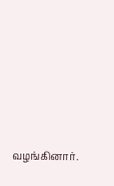வழங்கினார்.